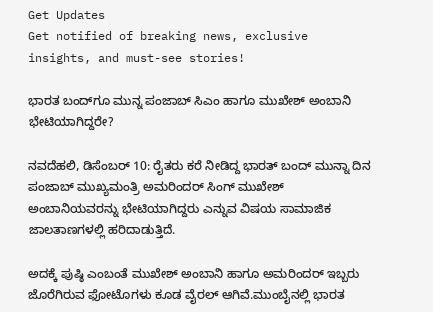Get Updates
Get notified of breaking news, exclusive insights, and must-see stories!

ಭಾರತ ಬಂದ್‌ಗೂ ಮುನ್ನ ಪಂಜಾಬ್ ಸಿಎಂ ಹಾಗೂ ಮುಖೇಶ್ ಅಂಬಾನಿ ಭೇಟಿಯಾಗಿದ್ದರೇ?

ನವದೆಹಲಿ, ಡಿಸೆಂಬರ್ 10: ರೈತರು ಕರೆ ನೀಡಿದ್ದ ಭಾರತ್ ಬಂದ್ ಮುನ್ನಾ ದಿನ ಪಂಜಾಬ್ ಮುಖ್ಯಮಂತ್ರಿ ಅಮರಿಂದರ್ ಸಿಂಗ್ ಮುಖೇಶ್ ಅಂಬಾನಿಯವರನ್ನು ಭೇಟಿಯಾಗಿದ್ದರು ಎನ್ನುವ ವಿಷಯ ಸಾಮಾಜಿಕ ಜಾಲತಾಣಗಳಲ್ಲಿ ಹರಿದಾಡುತ್ತಿದೆ.

ಅದಕ್ಕೆ ಪುಷ್ಠಿ ಎಂಬಂತೆ ಮುಖೇಶ್ ಅಂಬಾನಿ ಹಾಗೂ ಅಮರಿಂದರ್ ಇಬ್ಬರು ಜೊರೆಗಿರುವ ಫೋಟೊಗಳು ಕೂಡ ವೈರಲ್ ಆಗಿವೆ.ಮುಂಬೈನಲ್ಲಿ ಭಾರತ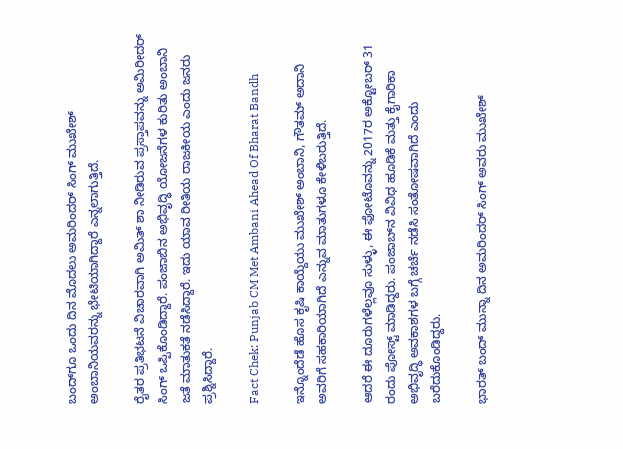ಬಂದ್‌ಗೂ ಒಂದು ದಿನ ಮೊದಲು ಅಮರಿಂದರ್ ಸಿಂಗ್ ಮುಖೇಶ್ ಅಂಬಾನಿಯವರನ್ನು ಭೇಟಿಯಾಗಿದ್ದಾರೆ ಎನ್ನಲಾಗುತ್ತಿದೆ.

ರೈತರ ಪ್ರತಿಭಟನೆ ವಿಚಾರವಾಗಿ ಅಮಿತ್ ಶಾ ನೀಡಿರುವ ಪ್ರಸ್ತಾಪವನ್ನು ಅಮಿರೀದರ್ ಸಿಂಗ್ ಒಪ್ಪಿಕೊಂಡಿದ್ದಾರೆ. ಪಂಜಾಬಿನ ಅಭಿವೃದ್ಧಿ ಯೋಜನೆಗಳ ಕುರಿತು ಅಂಬಾನಿ ಜತೆ ಮಾತುಕತೆ ನಡೆಸಿದ್ದಾರೆ. ಇದು ಯಾವ ರೀತಿಯ ರಾಜಕೀಯ ಎಂದು ಜನರು ಪ್ರಶ್ನಿಸಿದ್ದಾರೆ.

Fact Chek: Punjab CM Met Ambani Ahead Of Bharat Bandh

ಇನ್ನೊಂದೆಡೆ ಹೊಸ ಕೃಷಿ ಕಾಯ್ದೆಯು ಮುಖೇಶ್ ಅಂಬಾನಿ, ಗೌತಮ್ ಅದಾನಿ ಅವರಿಗೆ ಸಹಕಾರಿಯಾಗಿದೆ ಎನ್ನುವ ಮಾತುಗಳೂ ಕೇಳಿಬರುತ್ತಿದೆ.

ಆದರೆ ಈ ದೂರುಗಳೆಲ್ಲವೂ ಸುಳ್ಳು, ಈ ಫೋಟೊವನ್ನು 2017ರ ಅಕ್ಟೋಬರ್ 31 ರಂದು ಪೋಸ್ಟ್ ಮಾಡಿದ್ದರು. ಪಂಜಾಬ್‌ನ ವಿವಿಧ ಹೂಡಿಕೆ ಮತ್ತು ಕೈಗಾರಿಕಾ ಅಭಿವೃದ್ಧಿ ಅವಕಾಶಗಳ ಬಗ್ಗೆ ಚರ್ಚೆ ನಡೆಸಿ ಸಂತೋಷವಾಗಿದೆ ಎಂದು ಬರೆದುಕೊಂಡಿದ್ದರು.

ಭಾರತ್ ಬಂದ್ ಮುನ್ನಾ ದಿನ ಅಮರಿಂದರ್ ಸಿಂಗ್ ಅವರು ಮುಖೇಶ್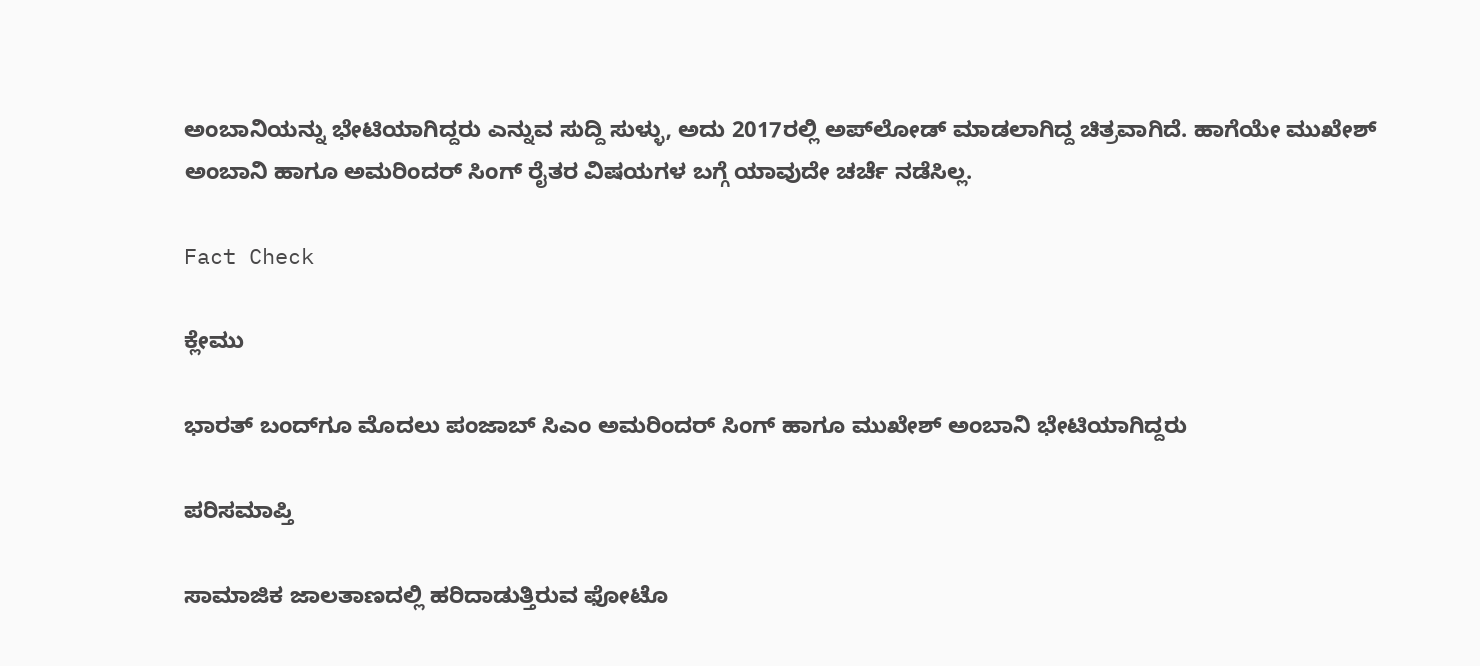ಅಂಬಾನಿಯನ್ನು ಭೇಟಿಯಾಗಿದ್ದರು ಎನ್ನುವ ಸುದ್ದಿ ಸುಳ್ಳು, ಅದು 2017ರಲ್ಲಿ ಅಪ್‌ಲೋಡ್ ಮಾಡಲಾಗಿದ್ದ ಚಿತ್ರವಾಗಿದೆ. ಹಾಗೆಯೇ ಮುಖೇಶ್ ಅಂಬಾನಿ ಹಾಗೂ ಅಮರಿಂದರ್ ಸಿಂಗ್ ರೈತರ ವಿಷಯಗಳ ಬಗ್ಗೆ ಯಾವುದೇ ಚರ್ಚೆ ನಡೆಸಿಲ್ಲ.

Fact Check

ಕ್ಲೇಮು

ಭಾರತ್‌ ಬಂದ್‌ಗೂ ಮೊದಲು ಪಂಜಾಬ್ ಸಿಎಂ ಅಮರಿಂದರ್ ಸಿಂಗ್ ಹಾಗೂ ಮುಖೇಶ್ ಅಂಬಾನಿ ಭೇಟಿಯಾಗಿದ್ದರು

ಪರಿಸಮಾಪ್ತಿ

ಸಾಮಾಜಿಕ ಜಾಲತಾಣದಲ್ಲಿ ಹರಿದಾಡುತ್ತಿರುವ ಫೋಟೊ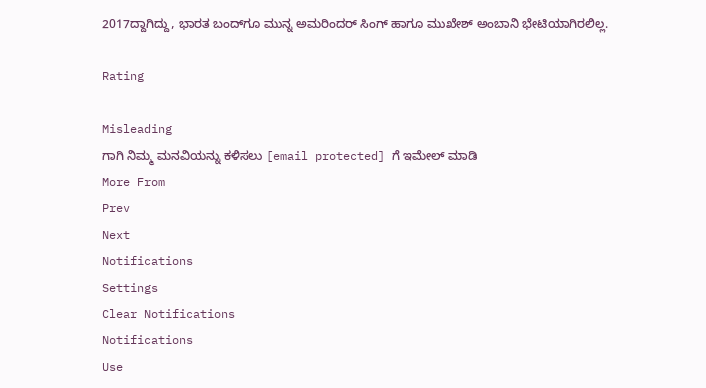2017ದ್ದಾಗಿದ್ದು, ಭಾರತ ಬಂದ್‌ಗೂ ಮುನ್ನ ಅಮರಿಂದರ್ ಸಿಂಗ್ ಹಾಗೂ ಮುಖೇಶ್ ಅಂಬಾನಿ ಭೇಟಿಯಾಗಿರಲಿಲ್ಲ.

Rating

Misleading
ಗಾಗಿ ನಿಮ್ಮ ಮನವಿಯನ್ನು ಕಳಿಸಲು [email protected] ಗೆ ಇಮೇಲ್ ಮಾಡಿ
More From
Prev
Next
Notifications
Settings
Clear Notifications
Notifications
Use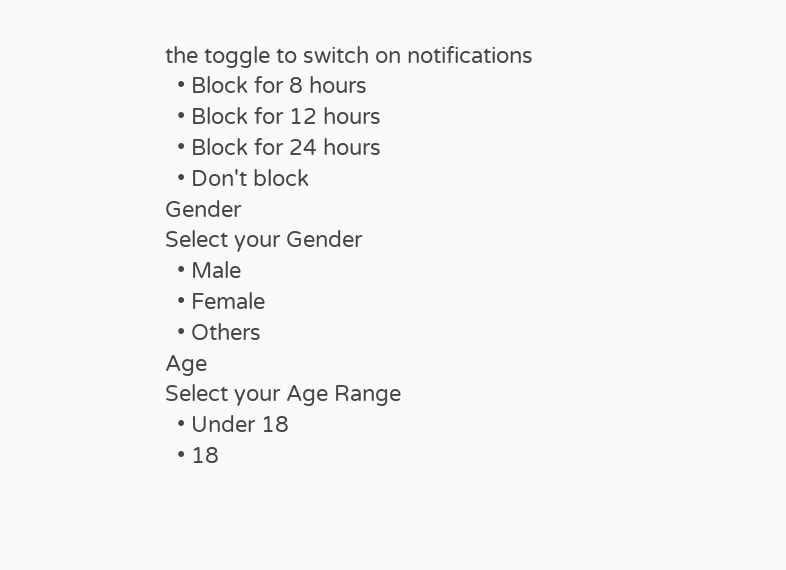the toggle to switch on notifications
  • Block for 8 hours
  • Block for 12 hours
  • Block for 24 hours
  • Don't block
Gender
Select your Gender
  • Male
  • Female
  • Others
Age
Select your Age Range
  • Under 18
  • 18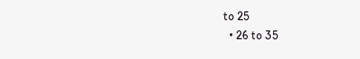to 25
  • 26 to 35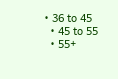• 36 to 45
  • 45 to 55
  • 55+